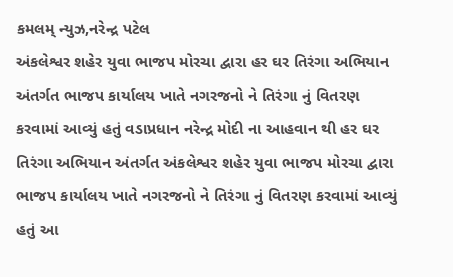કમલમ્ ન્યુઝ,નરેન્દ્ર પટેલ
અંકલેશ્વર શહેર યુવા ભાજપ મોરચા દ્વારા હર ઘર તિરંગા અભિયાન અંતર્ગત ભાજપ કાર્યાલય ખાતે નગરજનો ને તિરંગા નું વિતરણ કરવામાં આવ્યું હતું વડાપ્રધાન નરેન્દ્ર મોદી ના આહવાન થી હર ઘર તિરંગા અભિયાન અંતર્ગત અંકલેશ્વર શહેર યુવા ભાજપ મોરચા દ્વારા ભાજપ કાર્યાલય ખાતે નગરજનો ને તિરંગા નું વિતરણ કરવામાં આવ્યું હતું આ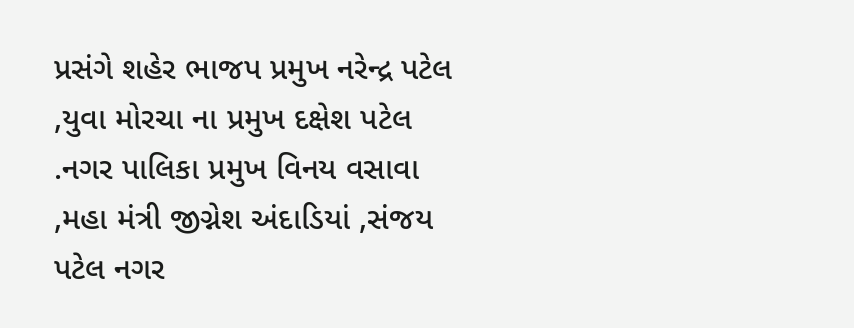પ્રસંગે શહેર ભાજપ પ્રમુખ નરેન્દ્ર પટેલ ,યુવા મોરચા ના પ્રમુખ દક્ષેશ પટેલ .નગર પાલિકા પ્રમુખ વિનય વસાવા ,મહા મંત્રી જીગ્નેશ અંદાડિયાં ,સંજય પટેલ નગર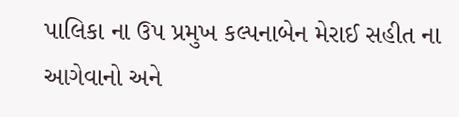પાલિકા ના ઉપ પ્રમુખ કલ્પનાબેન મેરાઈ સહીત ના આગેવાનો અને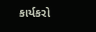કાર્યકરો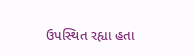ઉપસ્થિત રહ્યા હતા